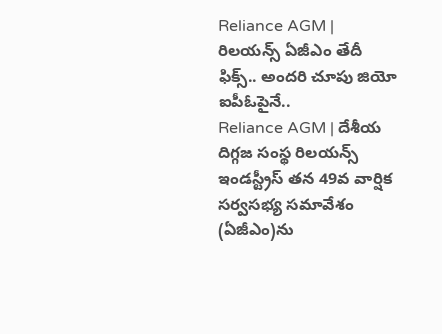Reliance AGM | రిలయన్స్ ఏజీఎం తేదీ ఫిక్స్.. అందరి చూపు జియో ఐపీఓపైనే..
Reliance AGM | దేశీయ దిగ్గజ సంస్థ రిలయన్స్ ఇండస్ట్రీస్ తన 49వ వార్షిక సర్వసభ్య సమావేశం (ఏజీఎం)ను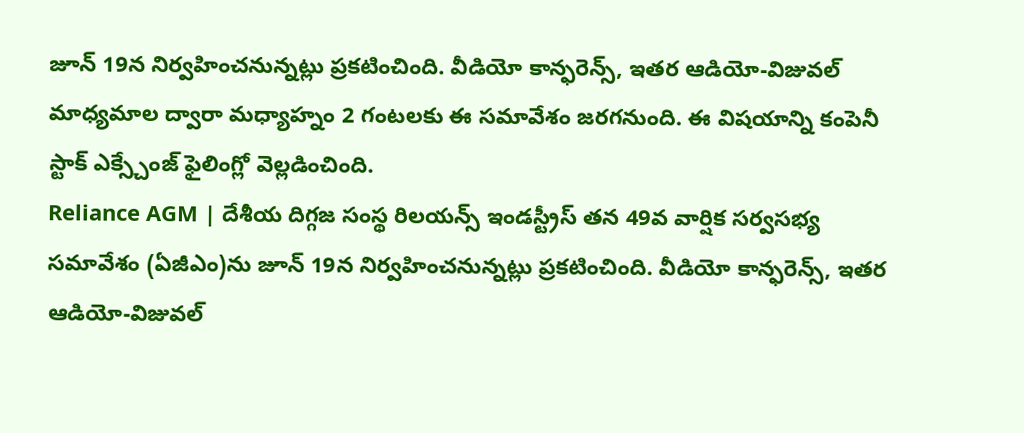జూన్ 19న నిర్వహించనున్నట్లు ప్రకటించింది. వీడియో కాన్ఫరెన్స్, ఇతర ఆడియో-విజువల్ మాధ్యమాల ద్వారా మధ్యాహ్నం 2 గంటలకు ఈ సమావేశం జరగనుంది. ఈ విషయాన్ని కంపెనీ స్టాక్ ఎక్స్చేంజ్ ఫైలింగ్లో వెల్లడించింది.
Reliance AGM | దేశీయ దిగ్గజ సంస్థ రిలయన్స్ ఇండస్ట్రీస్ తన 49వ వార్షిక సర్వసభ్య సమావేశం (ఏజీఎం)ను జూన్ 19న నిర్వహించనున్నట్లు ప్రకటించింది. వీడియో కాన్ఫరెన్స్, ఇతర ఆడియో-విజువల్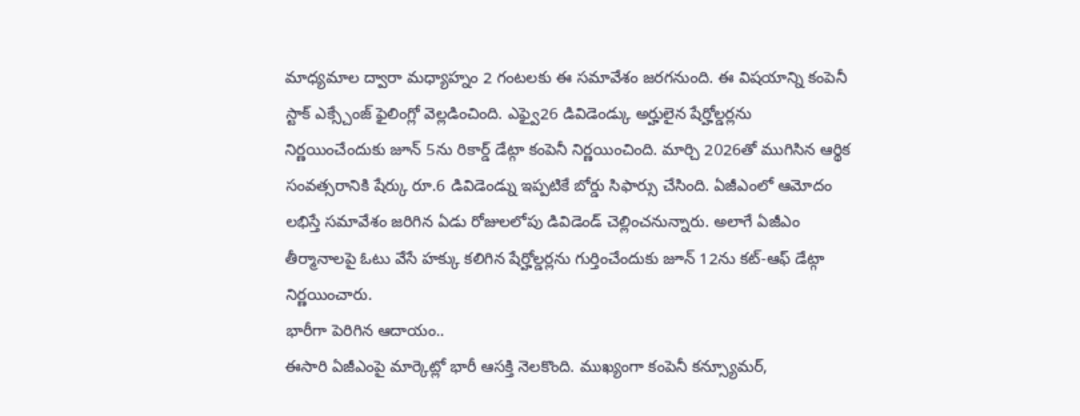మాధ్యమాల ద్వారా మధ్యాహ్నం 2 గంటలకు ఈ సమావేశం జరగనుంది. ఈ విషయాన్ని కంపెనీ స్టాక్ ఎక్స్చేంజ్ ఫైలింగ్లో వెల్లడించింది. ఎఫ్వై26 డివిడెండ్కు అర్హులైన షేర్హోల్డర్లను నిర్ణయించేందుకు జూన్ 5ను రికార్డ్ డేట్గా కంపెనీ నిర్ణయించింది. మార్చి 2026తో ముగిసిన ఆర్థిక సంవత్సరానికి షేర్కు రూ.6 డివిడెండ్ను ఇప్పటికే బోర్డు సిఫార్సు చేసింది. ఏజీఎంలో ఆమోదం లభిస్తే సమావేశం జరిగిన ఏడు రోజులలోపు డివిడెండ్ చెల్లించనున్నారు. అలాగే ఏజీఎం తీర్మానాలపై ఓటు వేసే హక్కు కలిగిన షేర్హోల్డర్లను గుర్తించేందుకు జూన్ 12ను కట్-ఆఫ్ డేట్గా నిర్ణయించారు.
భారీగా పెరిగిన ఆదాయం..
ఈసారి ఏజీఎంపై మార్కెట్లో భారీ ఆసక్తి నెలకొంది. ముఖ్యంగా కంపెనీ కన్స్యూమర్,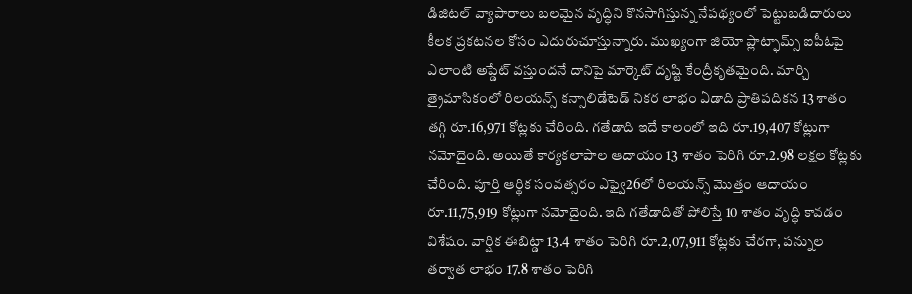డిజిటల్ వ్యాపారాలు బలమైన వృద్ధిని కొనసాగిస్తున్న నేపథ్యంలో పెట్టుబడిదారులు కీలక ప్రకటనల కోసం ఎదురుచూస్తున్నారు. ముఖ్యంగా జియో ప్లాట్ఫామ్స్ ఐపీఓపై ఎలాంటి అప్డేట్ వస్తుందనే దానిపై మార్కెట్ దృష్టి కేంద్రీకృతమైంది. మార్చి త్రైమాసికంలో రిలయన్స్ కన్సాలిడేటెడ్ నికర లాభం ఏడాది ప్రాతిపదికన 13 శాతం తగ్గి రూ.16,971 కోట్లకు చేరింది. గతేడాది ఇదే కాలంలో ఇది రూ.19,407 కోట్లుగా నమోదైంది. అయితే కార్యకలాపాల ఆదాయం 13 శాతం పెరిగి రూ.2.98 లక్షల కోట్లకు చేరింది. పూర్తి ఆర్థిక సంవత్సరం ఎఫ్వై26లో రిలయన్స్ మొత్తం ఆదాయం రూ.11,75,919 కోట్లుగా నమోదైంది. ఇది గతేడాదితో పోలిస్తే 10 శాతం వృద్ధి కావడం విశేషం. వార్షిక ఈబిట్డా 13.4 శాతం పెరిగి రూ.2,07,911 కోట్లకు చేరగా, పన్నుల తర్వాత లాభం 17.8 శాతం పెరిగి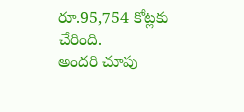రూ.95,754 కోట్లకు చేరింది.
అందరి చూపు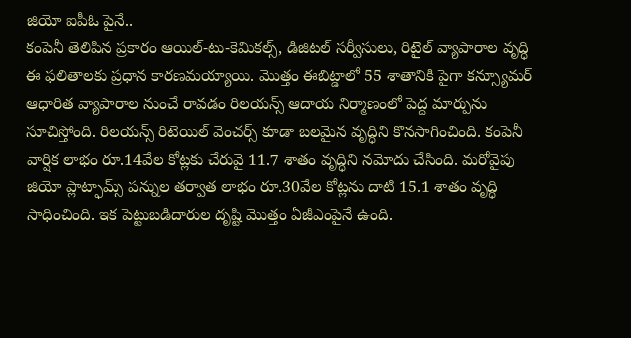జియో ఐపీఓ పైనే..
కంపెనీ తెలిపిన ప్రకారం ఆయిల్-టు-కెమికల్స్, డిజిటల్ సర్వీసులు, రిటైల్ వ్యాపారాల వృద్ధి ఈ ఫలితాలకు ప్రధాన కారణమయ్యాయి. మొత్తం ఈబిట్డాలో 55 శాతానికి పైగా కన్స్యూమర్ ఆధారిత వ్యాపారాల నుంచే రావడం రిలయన్స్ ఆదాయ నిర్మాణంలో పెద్ద మార్పును సూచిస్తోంది. రిలయన్స్ రిటెయిల్ వెంచర్స్ కూడా బలమైన వృద్ధిని కొనసాగించింది. కంపెనీ వార్షిక లాభం రూ.14వేల కోట్లకు చేరువై 11.7 శాతం వృద్ధిని నమోదు చేసింది. మరోవైపు జియో ప్లాట్ఫామ్స్ పన్నుల తర్వాత లాభం రూ.30వేల కోట్లను దాటి 15.1 శాతం వృద్ధి సాధించింది. ఇక పెట్టుబడిదారుల దృష్టి మొత్తం ఏజీఎంపైనే ఉంది.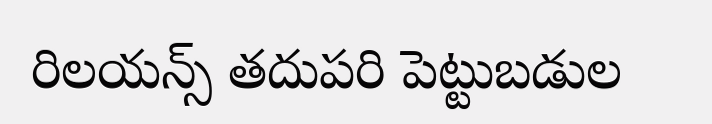రిలయన్స్ తదుపరి పెట్టుబడుల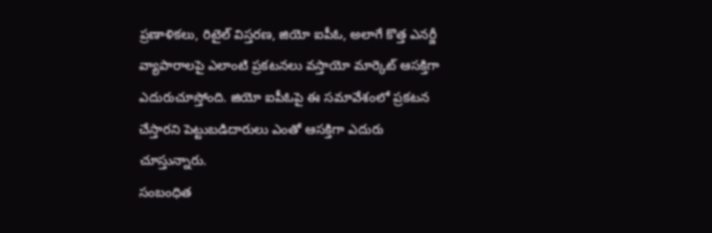ప్రణాళికలు, రిటైల్ విస్తరణ, జియో ఐపీఓ, అలాగే కొత్త ఎనర్జీ వ్యాపారాలపై ఎలాంటి ప్రకటనలు వస్తాయో మార్కెట్ ఆసక్తిగా ఎదురుచూస్తోంది. జియో ఐపీఓపై ఈ సమావేశంలో ప్రకటన చేస్తారని పెట్టుబడిదారులు ఎంతో ఆసక్తిగా ఎదురు చూస్తున్నారు.
సంబంధిత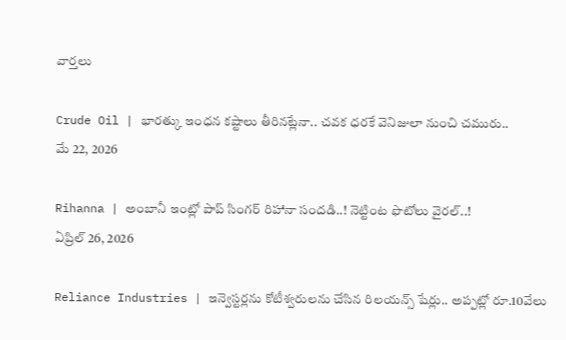వార్తలు

Crude Oil | భారత్కు ఇంధన కష్టాలు తీరినట్లేనా.. చవక ధరకే వెనిజులా నుంచి చమురు..
మే 22, 2026

Rihanna | అంబానీ ఇంట్లో పాప్ సింగర్ రిహానా సందడి..! నెట్టింట ఫొటోలు వైరల్..!
ఏప్రిల్ 26, 2026

Reliance Industries | ఇన్వెస్టర్లను కోటీశ్వరులను చేసిన రిలయన్స్ షేర్లు.. అప్పట్లో రూ.10వేలు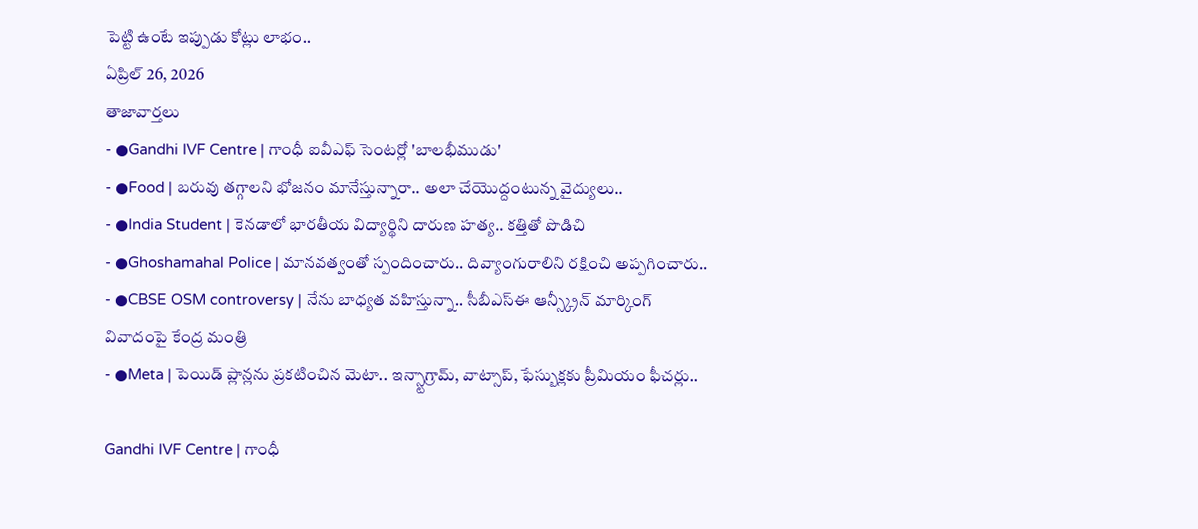పెట్టి ఉంటే ఇప్పుడు కోట్లు లాభం..
ఏప్రిల్ 26, 2026
తాజావార్తలు
- ●Gandhi IVF Centre | గాంధీ ఐవీఎఫ్ సెంటర్లో 'బాలభీముడు'
- ●Food | బరువు తగ్గాలని భోజనం మానేస్తున్నారా.. అలా చేయొద్దంటున్న వైద్యులు..
- ●India Student | కెనడాలో భారతీయ విద్యార్థిని దారుణ హత్య.. కత్తితో పొడిచి
- ●Ghoshamahal Police | మానవత్వంతో స్పందించారు.. దివ్యాంగురాలిని రక్షించి అప్పగించారు..
- ●CBSE OSM controversy | నేను బాధ్యత వహిస్తున్నా.. సీబీఎస్ఈ ఆన్స్క్రీన్ మార్కింగ్ వివాదంపై కేంద్ర మంత్రి
- ●Meta | పెయిడ్ ప్లాన్లను ప్రకటించిన మెటా.. ఇన్స్టాగ్రామ్, వాట్సాప్, ఫేస్బుక్లకు ప్రీమియం ఫీచర్లు..

Gandhi IVF Centre | గాంధీ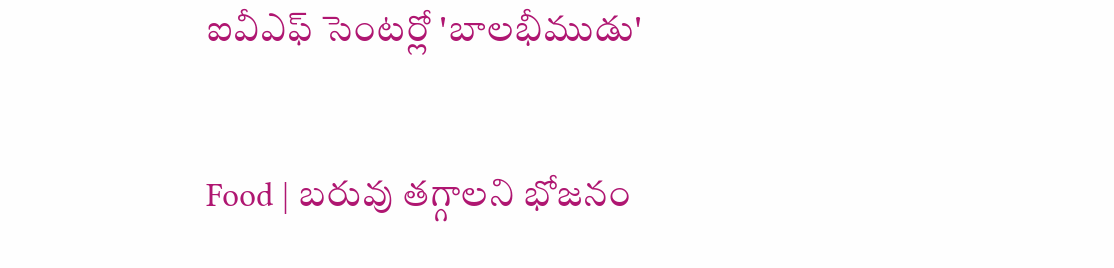ఐవీఎఫ్ సెంటర్లో 'బాలభీముడు'

Food | బరువు తగ్గాలని భోజనం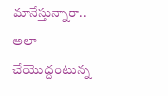మానేస్తున్నారా.. అలా చేయొద్దంటున్న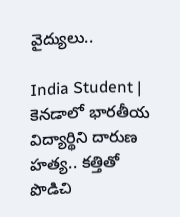వైద్యులు..

India Student | కెనడాలో భారతీయ విద్యార్థిని దారుణ హత్య.. కత్తితో పొడిచి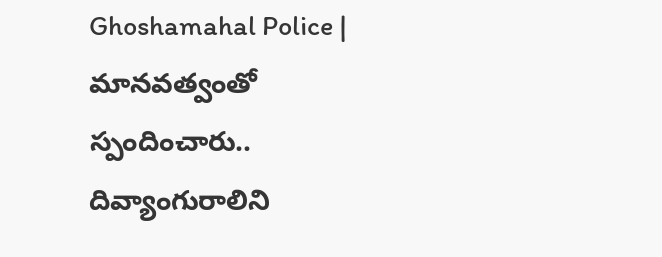Ghoshamahal Police | మానవత్వంతో స్పందించారు.. దివ్యాంగురాలిని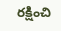రక్షించి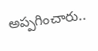అప్పగించారు..